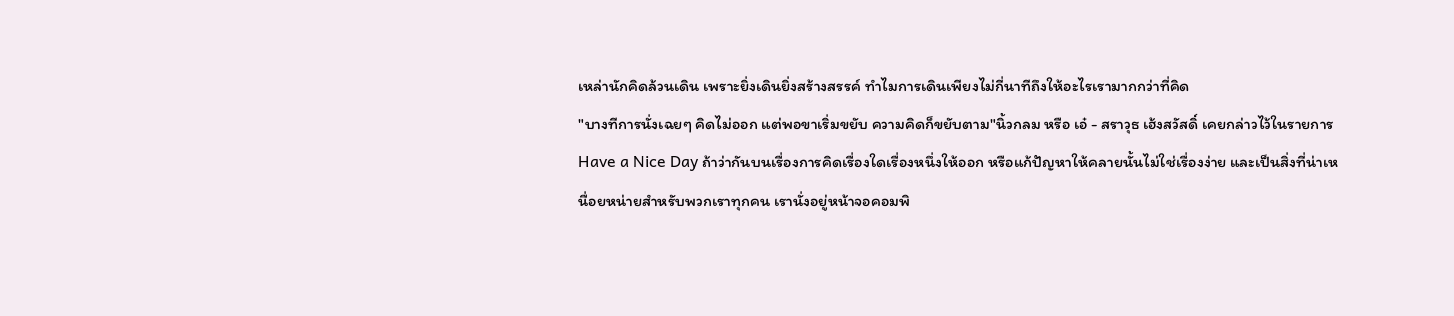เหล่านักคิดล้วนเดิน เพราะยิ่งเดินยิ่งสร้างสรรค์ ทำไมการเดินเพียงไม่กี่นาทีถึงให้อะไรเรามากกว่าที่คิด
"บางทีการนั่งเฉยๆ คิดไม่ออก แต่พอขาเริ่มขยับ ความคิดก็ขยับตาม"นิ้วกลม หรือ เอ๋ - สราวุธ เฮ้งสวัสดิ์ เคยกล่าวไว้ในรายการ Have a Nice Day ถ้าว่ากันบนเรื่องการคิดเรื่องใดเรื่องหนึ่งให้ออก หรือแก้ปัญหาให้คลายนั้นไม่ใช่เรื่องง่าย และเป็นสิ่งที่น่าเหนื่อยหน่ายสำหรับพวกเราทุกคน เรานั่งอยู่หน้าจอคอมพิ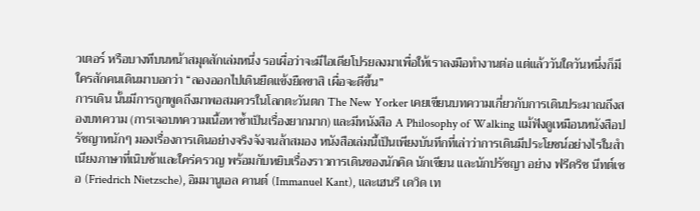วเตอร์ หรือบางทีบนหน้าสมุดสักเล่มหนึ่ง รอเผื่อว่าจะมีไอเดียโปรยลงมาเพื่อให้เราลงมือทำงานต่อ แต่แล้ววันใดวันหนึ่งก็มีใครสักคนเดินมาบอกว่า “ลองออกไปเดินยืดแข้งยืดขาสิ เผื่อจะดีขึ้น”
การเดิน นั้นมีการถูกพูดถึงมาพอสมควรในโลกตะวันตก The New Yorker เคยเขียนบทความเกี่ยวกับการเดินประมาณถึงสองบทความ (การเจอบทความเนื้อหาซ้ำเป็นเรื่องยากมาก) และมีหนังสือ A Philosophy of Walking แม้ฟังดูเหมือนหนังสือปรัชญาหนักๆ มองเรื่องการเดินอย่างจริงจังจนล้าสมอง หนังสือเล่มนี้เป็นเพียงบันทึกที่เล่าว่าการเดินมีประโยชน์อย่างไรในสำเนียงภาษาที่เนิบช้าและใคร่ครวญ พร้อมกับหยิบเรื่องราวการเดินของนักคิด นักเขียน และนักปรัชญา อย่าง ฟรีดริช นีทต์เชอ (Friedrich Nietzsche), อิมมานูเอล คานต์ (Immanuel Kant), และเฮนรี เดวิด เท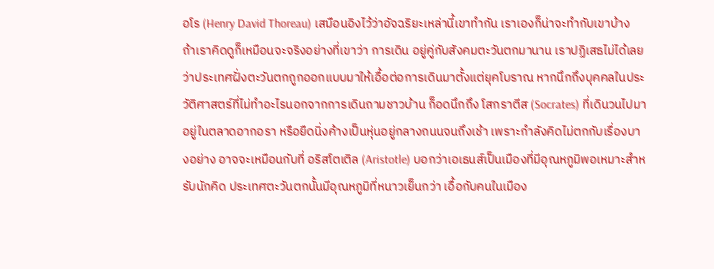อโร (Henry David Thoreau) เสมือนอิงไว้ว่าอัจฉริยะเหล่านี้เขาทำกัน เราเองก็น่าจะทำกับเขาบ้าง
ถ้าเราคิดดูก็เหมือนจะจริงอย่างที่เขาว่า การเดิน อยู่คู่กับสังคมตะวันตกมานาน เราปฏิเสธไม่ได้เลยว่าประเทศฝั่งตะวันตกถูกออกแบบมาให้เอื้อต่อการเดินมาตั้งแต่ยุคโบราณ หากนึกถึงบุคคลในประวัติศาสตร์ที่ไม่ทำอะไรนอกจากการเดินถามชาวบ้าน ก็อดนึกถึง โสกราตีส (Socrates) ที่เดินวนไปมาอยู่ในตลาดอากอรา หรือยืดนิ่งค้างเป็นหุ่นอยู่กลางถนนจนถึงเช้า เพราะกำลังคิดไม่ตกกับเรื่องบางอย่าง อาจจะเหมือนกับที่ อริสโตเติล (Aristotle) บอกว่าเอเธนส์เป็นเมืองที่มีอุณหภูมิพอเหมาะสำหรับนักคิด ประเทศตะวันตกนั้นมีอุณหภูมิที่หนาวเย็นกว่า เอื้อกับคนในเมือง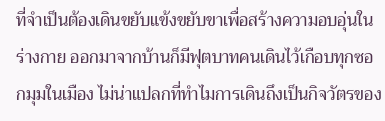ที่จำเป็นต้องเดินขยับแข้งขยับขาเพื่อสร้างความอบอุ่นในร่างกาย ออกมาจากบ้านก็มีฟุตบาทคนเดินไว้เกือบทุกซอกมุมในเมือง ไม่น่าแปลกที่ทำไมการเดินถึงเป็นกิจวัตรของ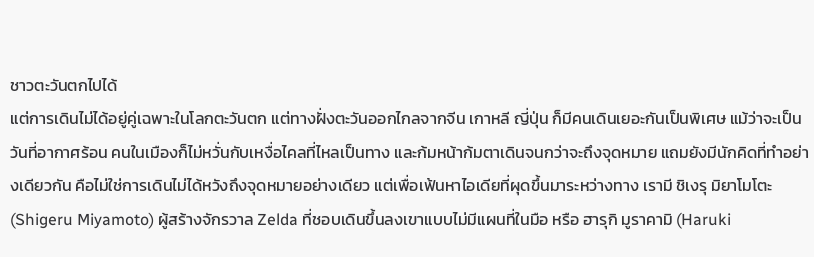ชาวตะวันตกไปได้
แต่การเดินไม่ได้อยู่คู่เฉพาะในโลกตะวันตก แต่ทางฝั่งตะวันออกไกลจากจีน เกาหลี ญี่ปุ่น ก็มีคนเดินเยอะกันเป็นพิเศษ แม้ว่าจะเป็นวันที่อากาศร้อน คนในเมืองก็ไม่หวั่นกับเหงื่อไคลที่ไหลเป็นทาง และก้มหน้าก้มตาเดินจนกว่าจะถึงจุดหมาย แถมยังมีนักคิดที่ทำอย่างเดียวกัน คือไม่ใช่การเดินไม่ได้หวังถึงจุดหมายอย่างเดียว แต่เพื่อเฟ้นหาไอเดียที่ผุดขึ้นมาระหว่างทาง เรามี ชิเงรุ มิยาโมโตะ (Shigeru Miyamoto) ผู้สร้างจักรวาล Zelda ที่ชอบเดินขึ้นลงเขาแบบไม่มีแผนที่ในมือ หรือ ฮารุกิ มูราคามิ (Haruki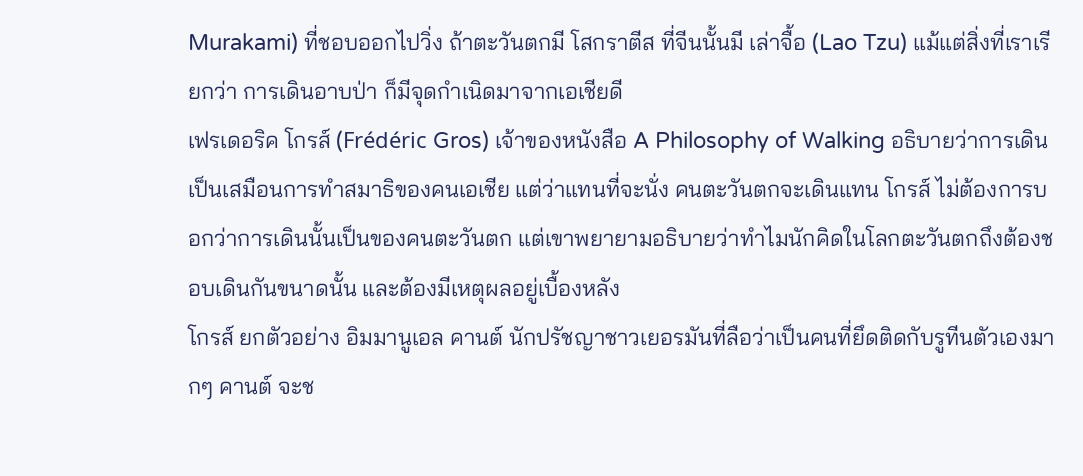Murakami) ที่ชอบออกไปวิ่ง ถ้าตะวันตกมี โสกราตีส ที่จีนนั้นมี เล่าจื้อ (Lao Tzu) แม้แต่สิ่งที่เราเรียกว่า การเดินอาบป่า ก็มีจุดกำเนิดมาจากเอเชียดี
เฟรเดอริค โกรส์ (Frédéric Gros) เจ้าของหนังสือ A Philosophy of Walking อธิบายว่าการเดินเป็นเสมือนการทำสมาธิของคนเอเชีย แต่ว่าแทนที่จะนั่ง คนตะวันตกจะเดินแทน โกรส์ ไม่ต้องการบอกว่าการเดินนั้นเป็นของคนตะวันตก แต่เขาพยายามอธิบายว่าทำไมนักคิดในโลกตะวันตกถึงต้องชอบเดินกันขนาดนั้น และต้องมีเหตุผลอยู่เบื้องหลัง
โกรส์ ยกตัวอย่าง อิมมานูเอล คานต์ นักปรัชญาชาวเยอรมันที่ลือว่าเป็นคนที่ยึดติดกับรูทีนตัวเองมากๆ คานต์ จะช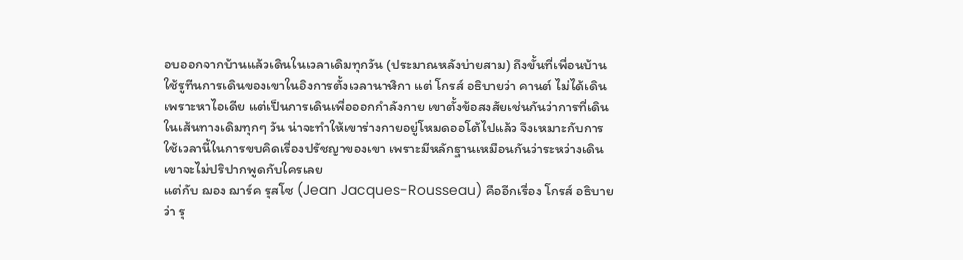อบออกจากบ้านแล้วเดินในเวลาเดิมทุกวัน (ประมาณหลังบ่ายสาม) ถึงขั้นที่เพื่อนบ้านใช้รูทีนการเดินของเขาในอิงการตั้งเวลานาฬิกา แต่ โกรส์ อธิบายว่า คานต์ ไม่ได้เดินเพราะหาไอเดีย แต่เป็นการเดินเพื่อออกกำลังกาย เขาตั้งข้อสงสัยเช่นกันว่าการที่เดินในเส้นทางเดิมทุกๆ วัน น่าจะทำให้เขาร่างกายอยู่โหมดออโต้ไปแล้ว จึงเหมาะกับการใช้เวลานี้ในการขบคิดเรื่องปรัชญาของเขา เพราะมีหลักฐานเหมือนกันว่าระหว่างเดินเขาจะไม่ปริปากพูดกับใครเลย
แต่กับ ฌอง ฌาร์ค รุสโซ (Jean Jacques-Rousseau) คืออีกเรื่อง โกรส์ อธิบายว่า รุ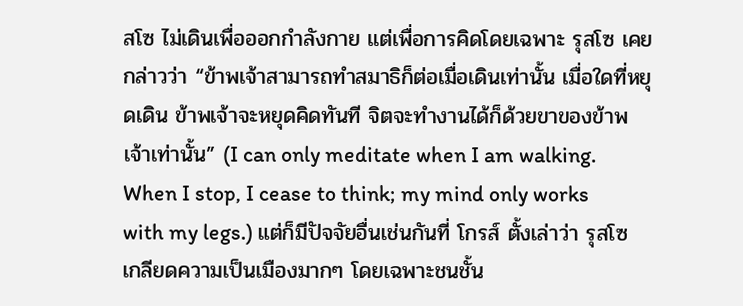สโซ ไม่เดินเพื่อออกกำลังกาย แต่เพื่อการคิดโดยเฉพาะ รุสโซ เคยกล่าวว่า “ข้าพเจ้าสามารถทำสมาธิก็ต่อเมื่อเดินเท่านั้น เมื่อใดที่หยุดเดิน ข้าพเจ้าจะหยุดคิดทันที จิตจะทำงานได้ก็ด้วยขาของข้าพเจ้าเท่านั้น” (I can only meditate when I am walking. When I stop, I cease to think; my mind only works with my legs.) แต่ก็มีปัจจัยอื่นเช่นกันที่ โกรส์ ตั้งเล่าว่า รุสโซ เกลียดความเป็นเมืองมากๆ โดยเฉพาะชนชั้น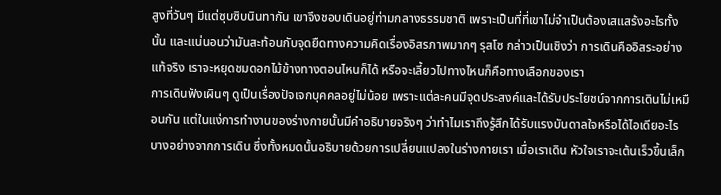สูงที่วันๆ มีแต่ซุบซิบนินทากัน เขาจึงชอบเดินอยู่ท่ามกลางธรรมชาติ เพราะเป็นที่ที่เขาไม่จำเป็นต้องเสแสร้งอะไรทั้งนั้น และแน่นอนว่ามันสะท้อนกับจุดยืดทางความคิดเรื่องอิสรภาพมากๆ รุสโซ กล่าวเป็นเชิงว่า การเดินคืออิสระอย่างแท้จริง เราจะหยุดชมดอกไม้ข้างทางตอนไหนก็ได้ หรือจะเลี้ยวไปทางไหนก็คือทางเลือกของเรา
การเดินฟังเผินๆ ดูเป็นเรื่องปัจเจกบุคคลอยู่ไม่น้อย เพราะแต่ละคนมีจุดประสงค์และได้รับประโยชน์จากการเดินไม่เหมือนกัน แต่ในแง่การทำงานของร่างกายนั้นมีคำอธิบายจริงๆ ว่าทำไมเราถึงรู้สึกได้รับแรงบันดาลใจหรือได้ไอเดียอะไรบางอย่างจากการเดิน ซึ่งทั้งหมดนั้นอธิบายด้วยการเปลี่ยนแปลงในร่างกายเรา เมื่อเราเดิน หัวใจเราจะเต้นเร็วขึ้นเล็ก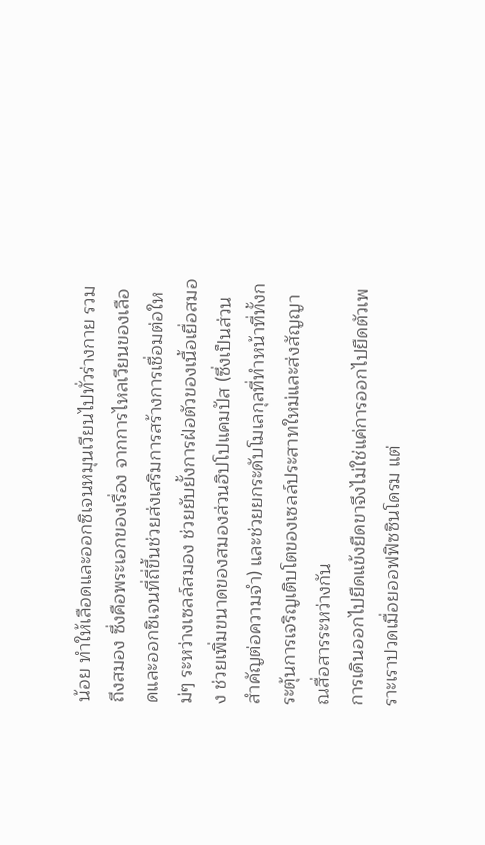น้อย ทำให้เลือดและออกซิเจนหมุนเวียนไปทั่วร่างกาย รวมถึงสมอง ซึ่งคือพระเอกของเรื่อง จากการไหลเวียนของเลือดและออกซิเจนที่ถี่ขึ้นช่วยส่งเสริมการสร้างการเชื่อมต่อใหม่ๆ ระหว่างเซลล์สมอง ช่วยยับยั้งการฝ่อตัวของเนื้อเยื่อสมอง ช่วยเพิ่มขนาดของสมองส่วนฮิปโปแคมปัส (ซึ่งเป็นส่วนสำคัญต่อความจำ) และช่วยยกระดับโมเลกุลที่ทำหน้าที่ทั้งกระตุ้นการเจริญเติบโตของเซลล์ประสาทใหม่และส่งสัญญาณสื่อสารระหว่างกัน
การเดินออกไปยืดแข้งยืดขาจึงไม่ใช่แค่การออกไปยืดตัวเพราะเราปวดเมื่อยออฟฟิซซินโดรม แต่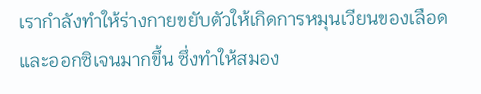เรากำลังทำให้ร่างกายขยับตัวให้เกิดการหมุนเวียนของเลือดและออกซิเจนมากขึ้น ซึ่งทำให้สมอง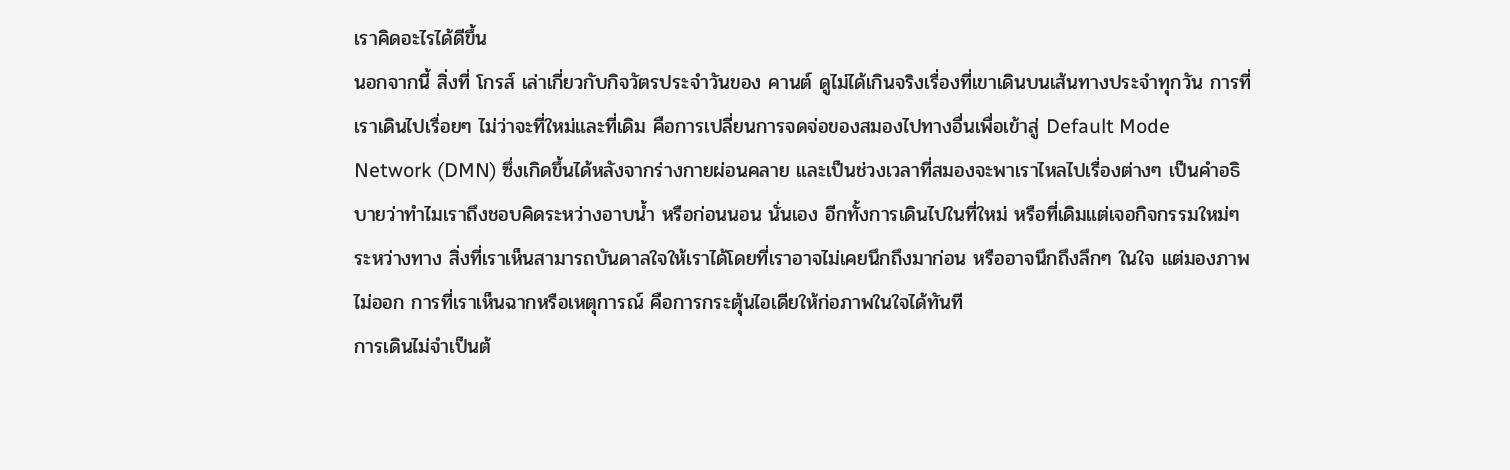เราคิดอะไรได้ดีขึ้น
นอกจากนี้ สิ่งที่ โกรส์ เล่าเกี่ยวกับกิจวัตรประจำวันของ คานต์ ดูไม่ได้เกินจริงเรื่องที่เขาเดินบนเส้นทางประจำทุกวัน การที่เราเดินไปเรื่อยๆ ไม่ว่าจะที่ใหม่และที่เดิม คือการเปลี่ยนการจดจ่อของสมองไปทางอื่นเพื่อเข้าสู่ Default Mode Network (DMN) ซึ่งเกิดขึ้นได้หลังจากร่างกายผ่อนคลาย และเป็นช่วงเวลาที่สมองจะพาเราไหลไปเรื่องต่างๆ เป็นคำอธิบายว่าทำไมเราถึงชอบคิดระหว่างอาบน้ำ หรือก่อนนอน นั่นเอง อีกทั้งการเดินไปในที่ใหม่ หรือที่เดิมแต่เจอกิจกรรมใหม่ๆ ระหว่างทาง สิ่งที่เราเห็นสามารถบันดาลใจให้เราได้โดยที่เราอาจไม่เคยนึกถึงมาก่อน หรืออาจนึกถึงลึกๆ ในใจ แต่มองภาพไม่ออก การที่เราเห็นฉากหรือเหตุการณ์ คือการกระตุ้นไอเดียให้ก่อภาพในใจได้ทันที
การเดินไม่จำเป็นต้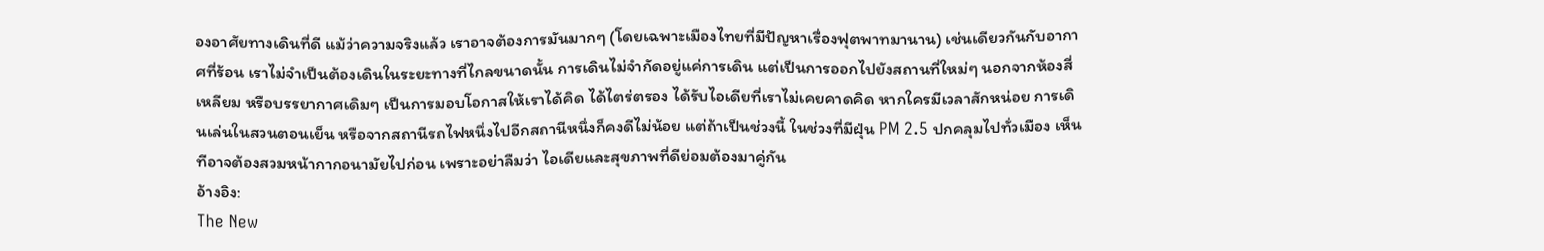องอาศัยทางเดินที่ดี แม้ว่าความจริงแล้ว เราอาจต้องการมันมากๆ (โดยเฉพาะเมืองไทยที่มีปัญหาเรื่องฟุตพาทมานาน) เช่นเดียวกันกับอากาศที่ร้อน เราไม่จำเป็นต้องเดินในระยะทางที่ไกลขนาดนั้น การเดินไม่จำกัดอยู่แค่การเดิน แต่เป็นการออกไปยังสถานที่ใหม่ๆ นอกจากห้องสี่เหลียม หรือบรรยากาศเดิมๆ เป็นการมอบโอกาสให้เราได้คิด ได้ไตร่ตรอง ได้รับไอเดียที่เราไม่เคยคาดคิด หากใครมีเวลาสักหน่อย การเดินเล่นในสวนตอนเย็น หรือจากสถานีรถไฟหนึ่งไปอีกสถานีหนึ่งก็คงดีไม่น้อย แต่ถ้าเป็นช่วงนี้ ในช่วงที่มีฝุ่น PM 2.5 ปกคลุมไปทั่วเมือง เห็นทีอาจต้องสวมหน้ากากอนามัยไปก่อน เพราะอย่าลืมว่า ไอเดียและสุขภาพที่ดีย่อมต้องมาคู่กัน
อ้างอิง:
The New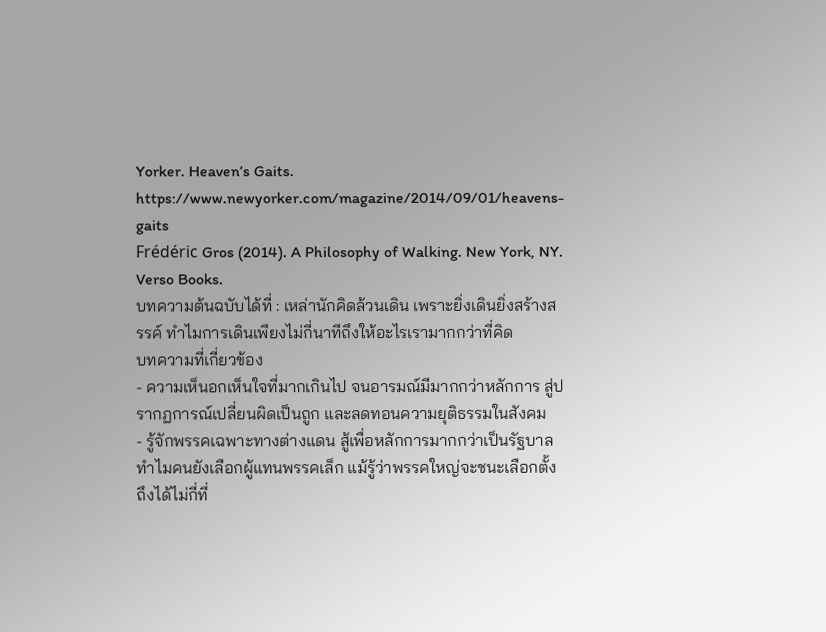Yorker. Heaven’s Gaits. https://www.newyorker.com/magazine/2014/09/01/heavens-gaits
Frédéric Gros (2014). A Philosophy of Walking. New York, NY. Verso Books.
บทความต้นฉบับได้ที่ : เหล่านักคิดล้วนเดิน เพราะยิ่งเดินยิ่งสร้างสรรค์ ทำไมการเดินเพียงไม่กี่นาทีถึงให้อะไรเรามากกว่าที่คิด
บทความที่เกี่ยวข้อง
- ความเห็นอกเห็นใจที่มากเกินไป จนอารมณ์มีมากกว่าหลักการ สู่ปรากฏการณ์เปลี่ยนผิดเป็นถูก และลดทอนความยุติธรรมในสังคม
- รู้จักพรรคเฉพาะทางต่างแดน สู้เพื่อหลักการมากกว่าเป็นรัฐบาล ทำไมคนยังเลือกผู้แทนพรรคเล็ก แม้รู้ว่าพรรคใหญ่จะชนะเลือกตั้ง ถึงได้ไม่กี่ที่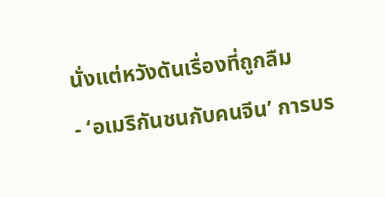นั่งแต่หวังดันเรื่องที่ถูกลืม
- ‘อเมริกันชนกับคนจีน’ การบร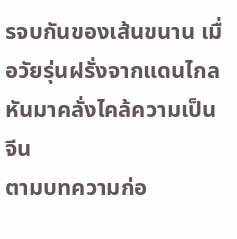รจบกันของเส้นขนาน เมื่อวัยรุ่นฝรั่งจากแดนไกล หันมาคลั่งไคล้ความเป็นจีน
ตามบทความก่อ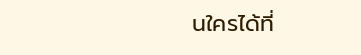นใครได้ที่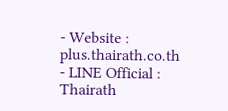- Website : plus.thairath.co.th
- LINE Official : Thairath